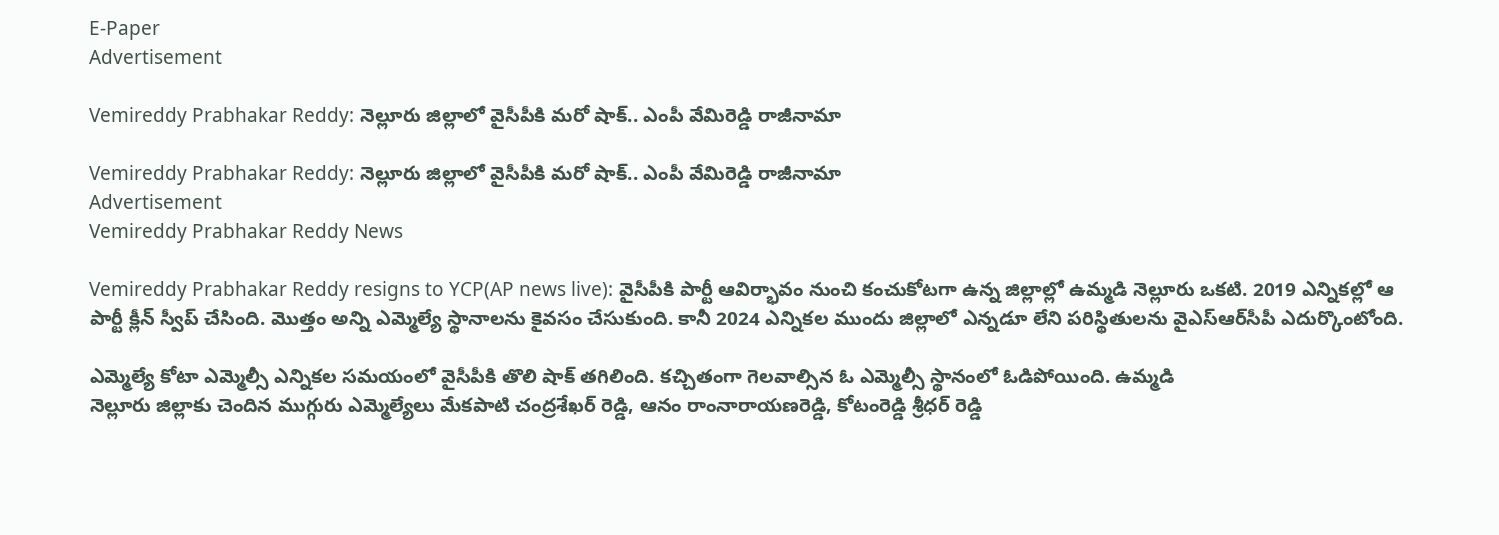E-Paper
Advertisement

Vemireddy Prabhakar Reddy: నెల్లూరు జిల్లాలో వైసీపీకి మరో షాక్.. ఎంపీ వేమిరెడ్డి రాజీనామా

Vemireddy Prabhakar Reddy: నెల్లూరు జిల్లాలో వైసీపీకి మరో షాక్.. ఎంపీ వేమిరెడ్డి రాజీనామా
Advertisement
Vemireddy Prabhakar Reddy News

Vemireddy Prabhakar Reddy resigns to YCP(AP news live): వైసీపీకి పార్టీ ఆవిర్భావం నుంచి కంచుకోటగా ఉన్న జిల్లాల్లో ఉమ్మడి నెల్లూరు ఒకటి. 2019 ఎన్నికల్లో ఆ పార్టీ క్లీన్ స్వీప్ చేసింది. మొత్తం అన్ని ఎమ్మెల్యే స్థానాలను కైవసం చేసుకుంది. కానీ 2024 ఎన్నికల ముందు జిల్లాలో ఎన్నడూ లేని పరిస్థితులను వైఎస్ఆర్‌సీపీ ఎదుర్కొంటోంది.

ఎమ్మెల్యే కోటా ఎమ్మెల్సీ ఎన్నికల సమయంలో వైసీపీకి తొలి షాక్ తగిలింది. కచ్చితంగా గెలవాల్సిన ఓ ఎమ్మెల్సీ స్థానంలో ఓడిపోయింది. ఉమ్మడి
నెల్లూరు జిల్లాకు చెందిన ముగ్గురు ఎమ్మెల్యేలు మేకపాటి చంద్రశేఖర్ రెడ్డి, ఆనం రాంనారాయణరెడ్డి, కోటంరెడ్డి శ్రీధర్ రెడ్డి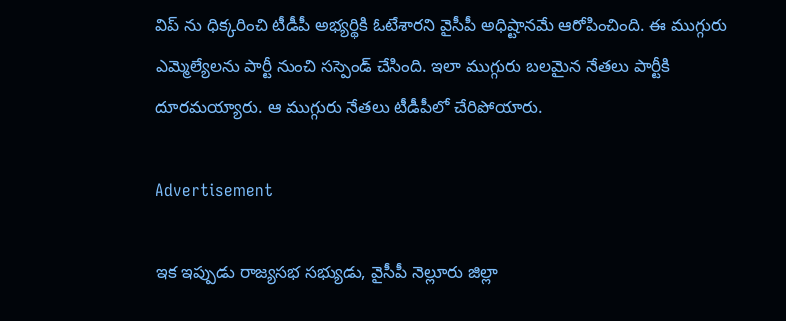విప్ ను ధిక్కరించి టీడీపీ అభ్యర్థికి ఓటేశారని వైసీపీ అధిష్టానమే ఆరోపించింది. ఈ ముగ్గురు ఎమ్మెల్యేలను పార్టీ నుంచి సస్పెండ్ చేసింది. ఇలా ముగ్గురు బలమైన నేతలు పార్టీకి దూరమయ్యారు. ఆ ముగ్గురు నేతలు టీడీపీలో చేరిపోయారు.

Advertisement

ఇక ఇప్పుడు రాజ్యసభ సభ్యుడు, వైసీపీ నెల్లూరు జిల్లా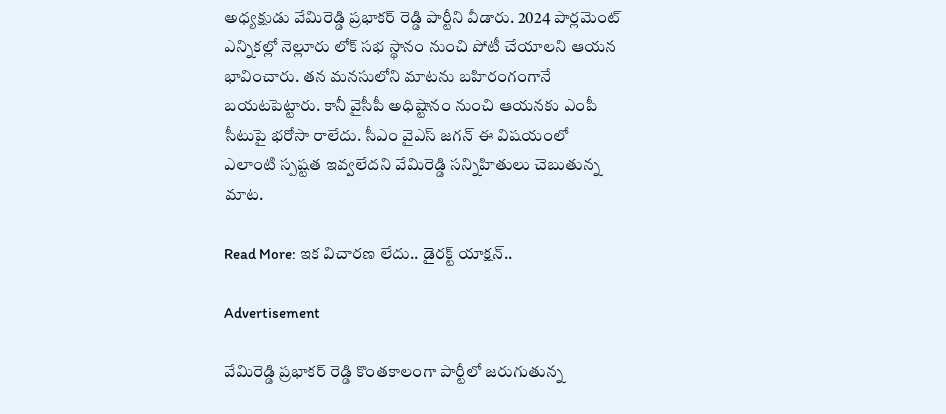అధ్యక్షుడు వేమిరెడ్డి ప్రభాకర్ రెడ్డి పార్టీని వీడారు. 2024 పార్లమెంట్ ఎన్నికల్లో నెల్లూరు లోక్ సభ స్థానం నుంచి పోటీ చేయాలని ఆయన భావించారు. తన మనసులోని మాటను బహిరంగంగానే బయటపెట్టారు. కానీ వైసీపీ అధిష్టానం నుంచి ఆయనకు ఎంపీ సీటుపై భరోసా రాలేదు. సీఎం వైఎస్ జగన్ ఈ విషయంలో ఎలాంటి స్పష్టత ఇవ్వలేదని వేమిరెడ్డి సన్నిహితులు చెబుతున్న మాట.

Read More: ఇక విచారణ లేదు.. డైరక్ట్ యాక్షన్‌..

Advertisement

వేమిరెడ్డి ప్రభాకర్ రెడ్డి కొంతకాలంగా పార్టీలో జరుగుతున్న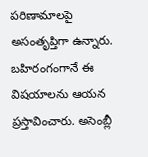పరిణామాలపై అసంతృప్తిగా ఉన్నారు. బహిరంగంగానే ఈ విషయాలను ఆయన ప్రస్తావించారు. అసెంబ్లీ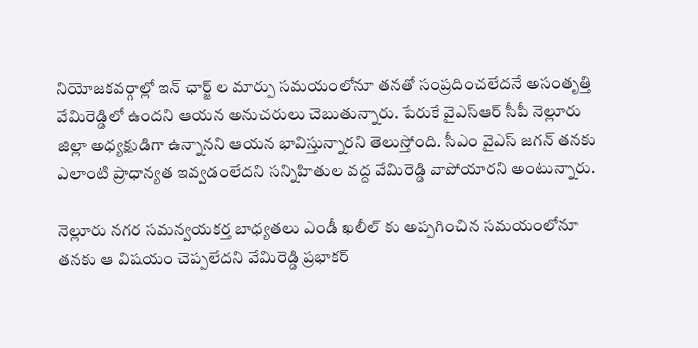నియోజకవర్గాల్లో ఇన్ ఛార్జ్ ల మార్పు సమయంలోనూ తనతో సంప్రదించలేదనే అసంతృత్తి వేమిరెడ్డిలో ఉందని ఆయన అనుచరులు చెబుతున్నారు. పేరుకే వైఎస్ఆర్ సీపీ నెల్లూరు జిల్లా అధ్యక్షుడిగా ఉన్నానని ఆయన భావిస్తున్నారని తెలుస్తోంది. సీఎం వైఎస్ జగన్ తనకు ఎలాంటి ప్రాధాన్యత ఇవ్వడంలేదని సన్నిహితుల వద్ద వేమిరెడ్డి వాపోయారని అంటున్నారు.

నెల్లూరు నగర సమన్వయకర్త బాధ్యతలు ఎండీ ఖలీల్‌ కు అప్పగించిన సమయంలోనూ తనకు ఆ విషయం చెప్పలేదని వేమిరెడ్డి ప్రభాకర్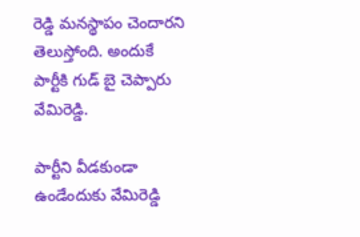రెడ్డి మనస్థాపం చెందారని తెలుస్తోంది. అందుకే పార్టీకి గుడ్ బై చెప్పారు వేమిరెడ్డి.

పార్టీని వీడకుండా ఉండేందుకు వేమిరెడ్డి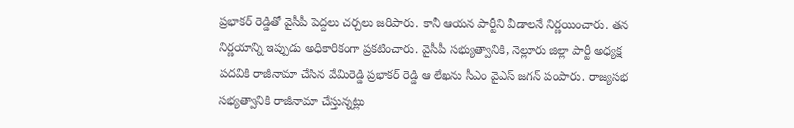ప్రభాకర్ రెడ్డితో వైసీపీ పెద్దలు చర్చలు జరిపారు. కానీ ఆయన పార్టీని వీడాలనే నిర్ణయించారు. తన నిర్ణయాన్ని ఇప్పుడు అధికారికంగా ప్రకటించారు. వైసీపీ సభ్యుత్వానికి, నెల్లూరు జిల్లా పార్టీ అధ్యక్ష పదవికి రాజీనామా చేసిన వేమిరెడ్డి ప్రభాకర్ రెడ్డి ఆ లేఖను సీఎం వైఎస్ జగన్ పంపారు. రాజ్యసభ సభ్యత్వానికి రాజీనామా చేస్తున్నట్లు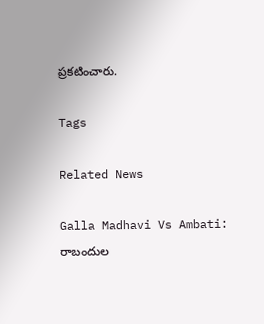ప్రకటించారు.

Tags

Related News

Galla Madhavi Vs Ambati: రాబందుల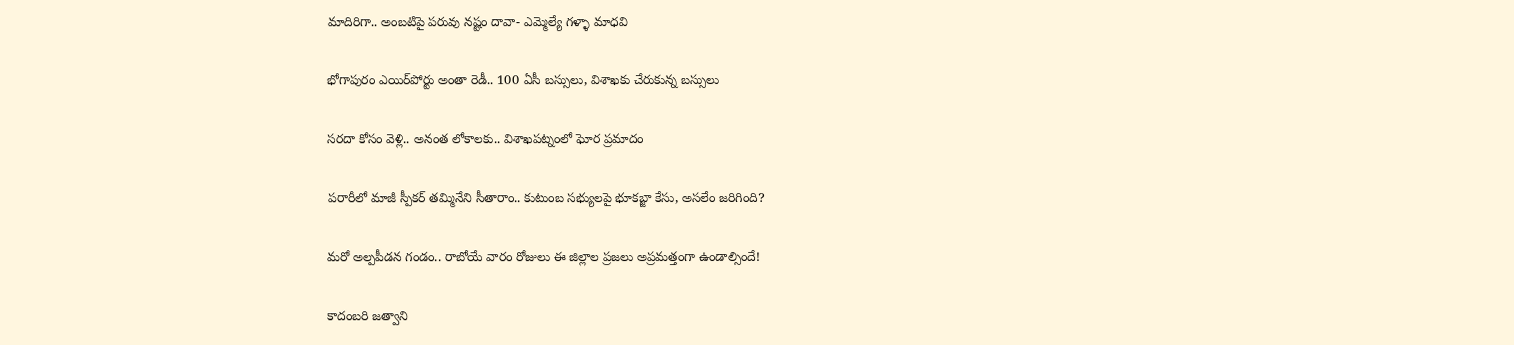మాదిరిగా.. అంబటిపై పరువు నష్టం దావా- ఎమ్మెల్యే గళ్ళా మాధవి

భోగాపురం ఎయిర్‌పోర్టు అంతా రెడీ.. 100 ఏసీ బస్సులు, విశాఖకు చేరుకున్న బస్సులు

సరదా కోసం వెళ్లి.. అనంత లోకాలకు.. విశాఖపట్నంలో ఘోర ప్రమాదం

పరారీలో మాజీ స్పీకర్ తమ్మినేని సీతారాం.. కుటుంబ సభ్యులపై భూకబ్జా కేసు, అసలేం జరిగింది?

మరో అల్పపీడన గండం.. రాబోయే వారం రోజులు ఈ జిల్లాల ప్రజలు అప్రమత్తంగా ఉండాల్సిందే!

కాదంబరి జత్వాని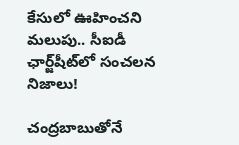కేసులో ఊహించని మలుపు.. సీఐడీ ఛార్జ్‌షీట్‌లో సంచలన నిజాలు!

చంద్రబాబుతోనే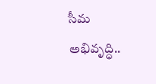సీమ అభివృద్ధి..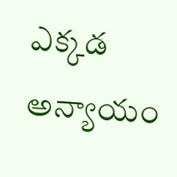ఎక్కడ అన్యాయం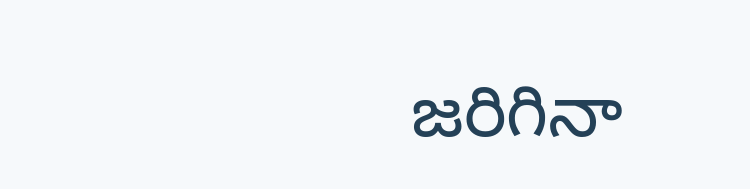జరిగినా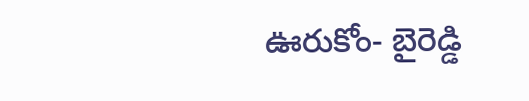ఊరుకోం- బైరెడ్డి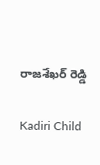రాజశేఖర్ రెడ్డి

Kadiri Child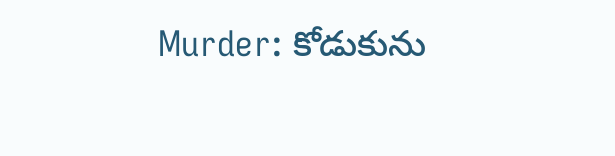Murder: కోడుకును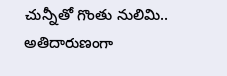చున్నీతో గొంతు నులిమి.. అతిదారుణంగా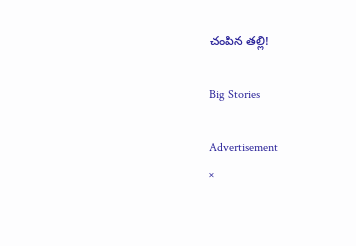చంపిన తల్లి!

Big Stories

Advertisement
×